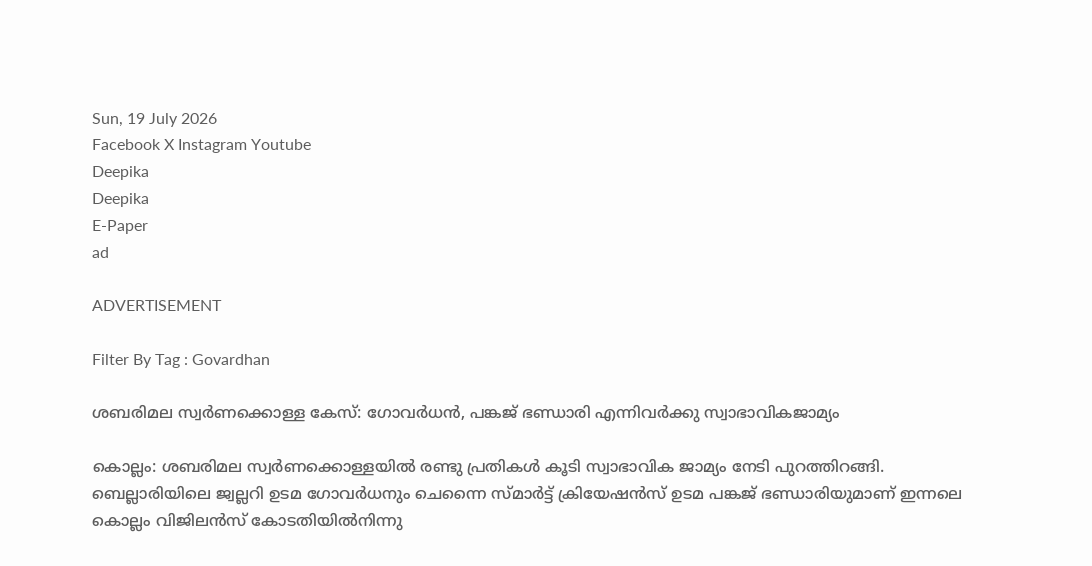Sun, 19 July 2026
Facebook X Instagram Youtube
Deepika
Deepika
E-Paper
ad

ADVERTISEMENT

Filter By Tag : Govardhan

ശബരിമല സ്വര്‍ണക്കൊള്ള കേസ്: ഗോവര്‍ധന്‍, പങ്കജ് ഭണ്ഡാരി എന്നിവർക്കു സ്വാഭാവികജാമ്യം

കൊല്ലം: ശബരിമല സ്വര്‍ണക്കൊള്ളയില്‍ രണ്ടു പ്രതികള്‍ കൂടി സ്വാഭാവിക ജാമ്യം നേടി പുറത്തിറങ്ങി. ബെല്ലാരിയിലെ ജ്വല്ലറി ഉടമ ഗോവര്‍ധനും ചെന്നൈ സ്മാര്‍ട്ട് ക്രിയേഷന്‍സ് ഉടമ പങ്കജ് ഭണ്ഡാരിയുമാണ് ഇന്നലെ കൊല്ലം വിജിലന്‍സ് കോടതിയില്‍നിന്നു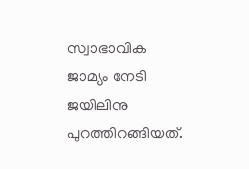സ്വാഭാവിക ജാമ്യം നേടി ജയിലിനു പുറത്തിറങ്ങിയത്.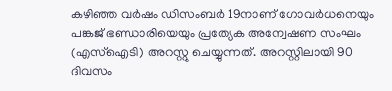കഴിഞ്ഞ വര്‍ഷം ഡിസംബര്‍ 19നാണ് ഗോവര്‍ധനെയും പങ്കജ് ഭണ്ഡാരിയെയും പ്രത്യേക അന്വേഷണ സംഘം (എസ്ഐടി) അറസ്റ്റു ചെയ്യുന്നത്. അറസ്റ്റിലായി 90 ദിവസം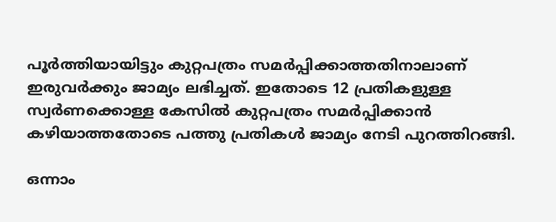പൂര്‍ത്തിയായിട്ടും കുറ്റപത്രം സമര്‍പ്പിക്കാത്തതിനാലാണ് ഇരുവര്‍ക്കും ജാമ്യം ലഭിച്ചത്. ഇതോടെ 12 പ്രതികളുള്ള സ്വര്‍ണക്കൊള്ള കേസില്‍ കുറ്റപത്രം സമര്‍പ്പിക്കാന്‍ കഴിയാത്തതോടെ പത്തു പ്രതികള്‍ ജാമ്യം നേടി പുറത്തിറങ്ങി.

ഒന്നാം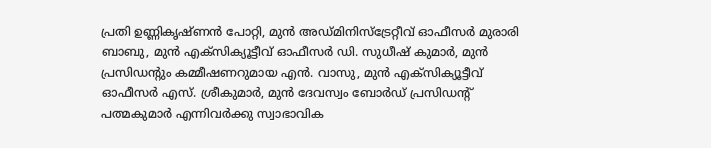പ്രതി ഉണ്ണികൃഷ്ണന്‍ പോറ്റി, മുന്‍ അഡ്മിനിസ്‌ട്രേറ്റീവ് ഓഫീസര്‍ മുരാരി ബാബു, മുന്‍ എക്‌സിക്യൂട്ടീവ് ഓഫീസര്‍ ഡി. സുധീഷ് കുമാര്‍, മുന്‍ പ്രസിഡന്‍റും കമ്മീഷണറുമായ എന്‍. വാസു, മുന്‍ എക്‌സിക്യൂട്ടീവ് ഓഫീസര്‍ എസ്. ശ്രീകുമാര്‍, മുന്‍ ദേവസ്വം ബോര്‍ഡ് പ്രസിഡന്‍റ് പത്മകുമാര്‍ എന്നിവര്‍ക്കു സ്വാഭാവിക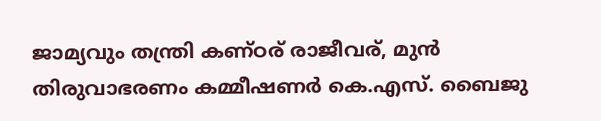ജാമ്യവും തന്ത്രി കണ്ഠര് രാജീവര്, മുന്‍ തിരുവാഭരണം കമ്മീഷണര്‍ കെ.എസ്. ബൈജു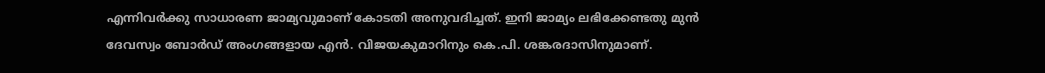എന്നിവര്‍ക്കു സാധാരണ ജാമ്യവുമാണ് കോടതി അനുവദിച്ചത്. ഇനി ജാമ്യം ലഭിക്കേണ്ടതു മുന്‍ ദേവസ്വം ബോര്‍ഡ് അംഗങ്ങളായ എന്‍. വിജയകുമാറിനും കെ.പി. ശങ്കരദാസിനുമാണ്.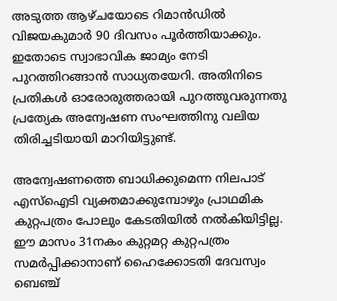അടുത്ത ആഴ്ചയോടെ റിമാന്‍ഡില്‍ വിജയകുമാര്‍ 90 ദിവസം പൂര്‍ത്തിയാക്കും. ഇതോടെ സ്വാഭാവിക ജാമ്യം നേടി പുറത്തിറങ്ങാൻ സാധ്യതയേറി. അതിനിടെ പ്രതികള്‍ ഓരോരുത്തരായി പുറത്തുവരുന്നതു പ്രത്യേക അന്വേഷണ സംഘത്തിനു വലിയ തിരിച്ചടിയായി മാറിയിട്ടുണ്ട്.

അന്വേഷണത്തെ ബാധിക്കുമെന്ന നിലപാട് എസ്ഐടി വ്യക്തമാക്കുമ്പോഴും പ്രാഥമിക കുറ്റപത്രം പോലും കേടതിയില്‍ നല്‍കിയിട്ടില്ല. ഈ മാസം 31നകം കുറ്റമറ്റ കുറ്റപത്രം സമര്‍പ്പിക്കാനാണ് ഹൈക്കോടതി ദേവസ്വം ബെഞ്ച്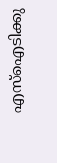എസ്ഐടിക്കു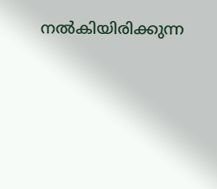നല്‍കിയിരിക്കുന്ന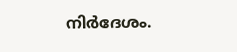നിര്‍ദേശം.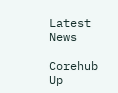Latest News

Corehub Up